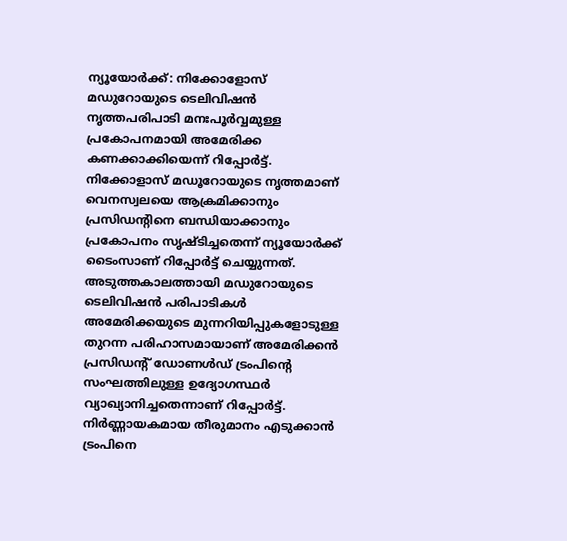ന്യൂയോർക്ക്: നിക്കോളോസ് മഡുറോയുടെ ടെലിവിഷൻ നൃത്തപരിപാടി മനഃപൂർവ്വമുള്ള പ്രകോപനമായി അമേരിക്ക കണക്കാക്കിയെന്ന് റിപ്പോർട്ട്. നിക്കോളാസ് മഡൂറോയുടെ നൃത്തമാണ് വെനസ്വലയെ ആക്രമിക്കാനും പ്രസിഡൻ്റിനെ ബന്ധിയാക്കാനും പ്രകോപനം സൃഷ്ടിച്ചതെന്ന് ന്യൂയോർക്ക് ടൈംസാണ് റിപ്പോർട്ട് ചെയ്യുന്നത്.
അടുത്തകാലത്തായി മഡുറോയുടെ ടെലിവിഷൻ പരിപാടികൾ അമേരിക്കയുടെ മുന്നറിയിപ്പുകളോടുള്ള തുറന്ന പരിഹാസമായാണ് അമേരിക്കൻ പ്രസിഡൻ്റ് ഡോണൾഡ് ട്രംപിൻ്റെ സംഘത്തിലുള്ള ഉദ്യോഗസ്ഥർ വ്യാഖ്യാനിച്ചതെന്നാണ് റിപ്പോർട്ട്. നിർണ്ണായകമായ തീരുമാനം എടുക്കാൻ ട്രംപിനെ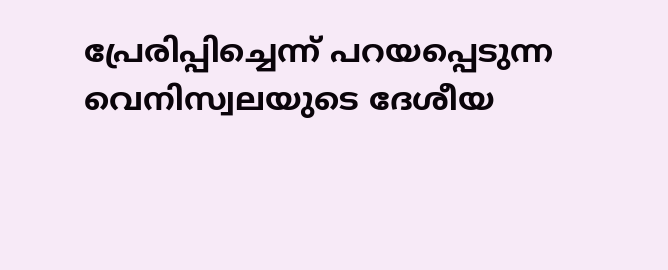പ്രേരിപ്പിച്ചെന്ന് പറയപ്പെടുന്ന വെനിസ്വലയുടെ ദേശീയ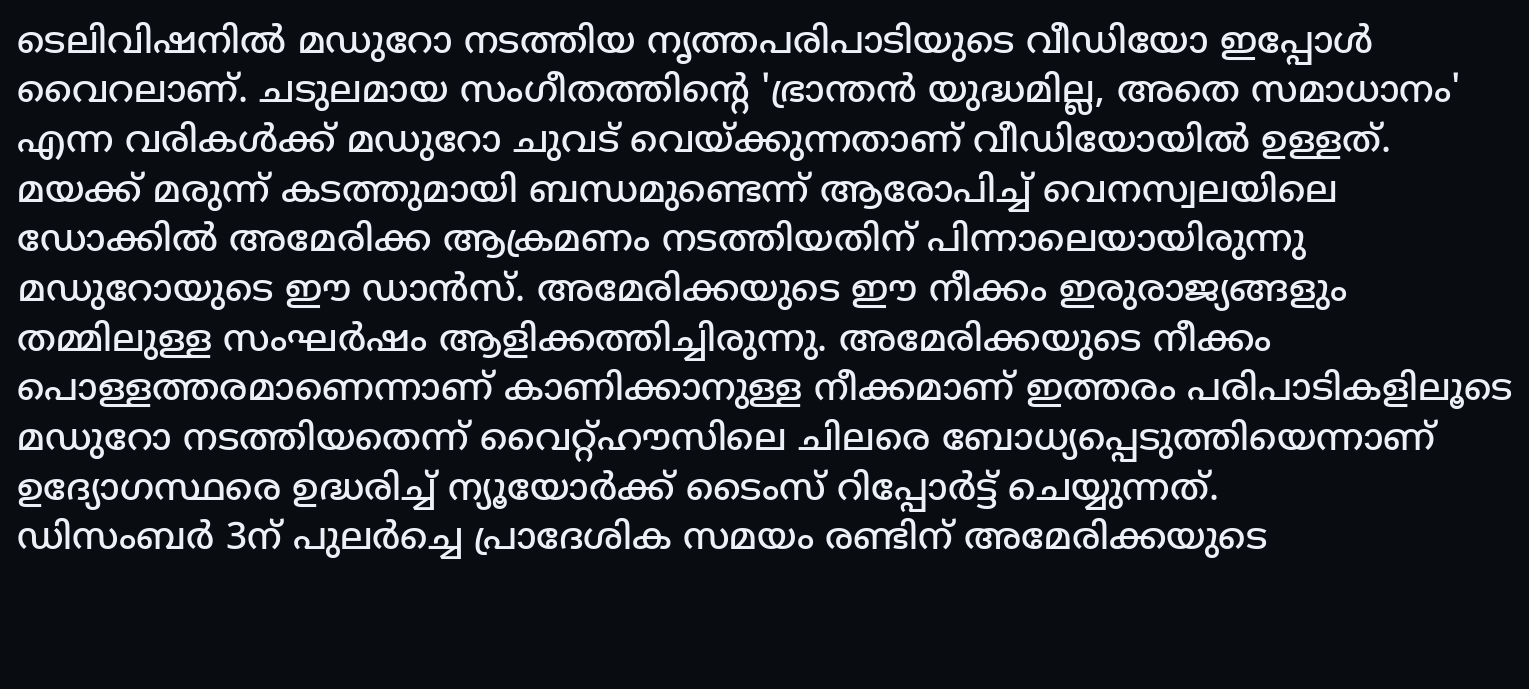ടെലിവിഷനിൽ മഡുറോ നടത്തിയ നൃത്തപരിപാടിയുടെ വീഡിയോ ഇപ്പോൾ വൈറലാണ്. ചടുലമായ സംഗീതത്തിൻ്റെ 'ഭ്രാന്തൻ യുദ്ധമില്ല, അതെ സമാധാനം' എന്ന വരികൾക്ക് മഡുറോ ചുവട് വെയ്ക്കുന്നതാണ് വീഡിയോയിൽ ഉള്ളത്. മയക്ക് മരുന്ന് കടത്തുമായി ബന്ധമുണ്ടെന്ന് ആരോപിച്ച് വെനസ്വലയിലെ ഡോക്കിൽ അമേരിക്ക ആക്രമണം നടത്തിയതിന് പിന്നാലെയായിരുന്നു മഡുറോയുടെ ഈ ഡാൻസ്. അമേരിക്കയുടെ ഈ നീക്കം ഇരുരാജ്യങ്ങളും തമ്മിലുള്ള സംഘർഷം ആളിക്കത്തിച്ചിരുന്നു. അമേരിക്കയുടെ നീക്കം പൊള്ളത്തരമാണെന്നാണ് കാണിക്കാനുള്ള നീക്കമാണ് ഇത്തരം പരിപാടികളിലൂടെ മഡുറോ നടത്തിയതെന്ന് വൈറ്റ്ഹൗസിലെ ചിലരെ ബോധ്യപ്പെടുത്തിയെന്നാണ് ഉദ്യോഗസ്ഥരെ ഉദ്ധരിച്ച് ന്യൂയോർക്ക് ടൈംസ് റിപ്പോർട്ട് ചെയ്യുന്നത്.
ഡിസംബർ 3ന് പുലർച്ചെ പ്രാദേശിക സമയം രണ്ടിന് അമേരിക്കയുടെ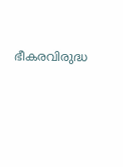ഭീകരവിരുദ്ധ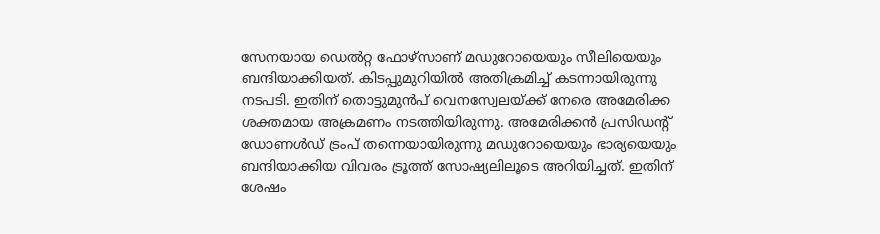സേനയായ ഡെൽറ്റ ഫോഴ്സാണ് മഡുറോയെയും സീലിയെയും ബന്ദിയാക്കിയത്. കിടപ്പുമുറിയിൽ അതിക്രമിച്ച് കടന്നായിരുന്നു നടപടി. ഇതിന് തൊട്ടുമുൻപ് വെനസ്വേലയ്ക്ക് നേരെ അമേരിക്ക ശക്തമായ അക്രമണം നടത്തിയിരുന്നു. അമേരിക്കൻ പ്രസിഡന്റ് ഡോണൾഡ് ട്രംപ് തന്നെയായിരുന്നു മഡുറോയെയും ഭാര്യയെയും ബന്ദിയാക്കിയ വിവരം ട്രൂത്ത് സോഷ്യലിലൂടെ അറിയിച്ചത്. ഇതിന് ശേഷം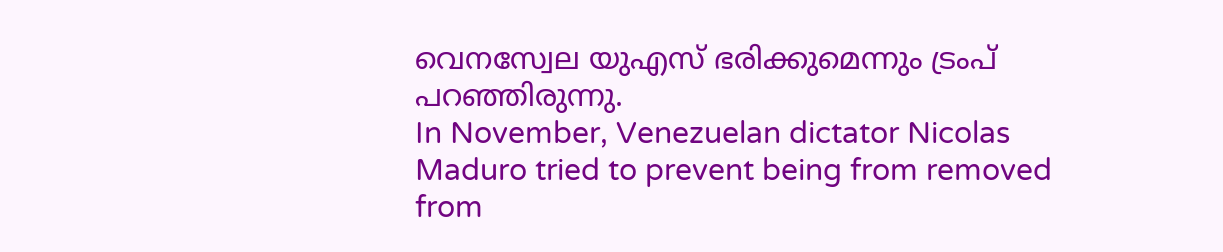വെനസ്വേല യുഎസ് ഭരിക്കുമെന്നും ട്രംപ് പറഞ്ഞിരുന്നു.
In November, Venezuelan dictator Nicolas Maduro tried to prevent being from removed from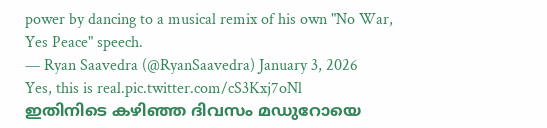power by dancing to a musical remix of his own "No War, Yes Peace" speech.
— Ryan Saavedra (@RyanSaavedra) January 3, 2026
Yes, this is real.pic.twitter.com/cS3Kxj7oNl
ഇതിനിടെ കഴിഞ്ഞ ദിവസം മഡുറോയെ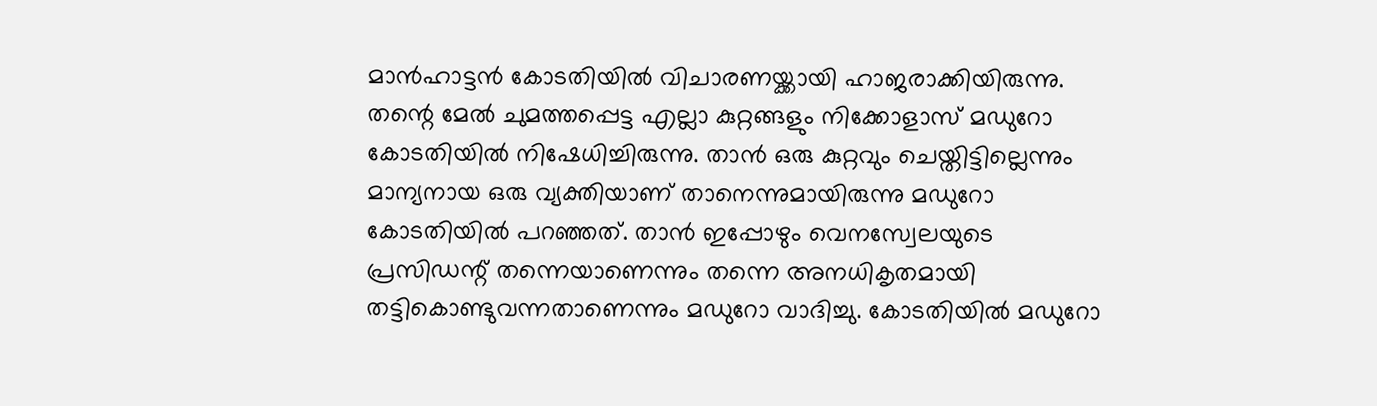മാൻഹാട്ടൻ കോടതിയിൽ വിചാരണയ്ക്കായി ഹാജരാക്കിയിരുന്നു. തന്റെ മേൽ ചുമത്തപ്പെട്ട എല്ലാ കുറ്റങ്ങളും നിക്കോളാസ് മഡുറോ കോടതിയിൽ നിഷേധിച്ചിരുന്നു. താൻ ഒരു കുറ്റവും ചെയ്തിട്ടില്ലെന്നും മാന്യനായ ഒരു വ്യക്തിയാണ് താനെന്നുമായിരുന്നു മഡുറോ കോടതിയിൽ പറഞ്ഞത്. താൻ ഇപ്പോഴും വെനസ്വേലയുടെ പ്രസിഡന്റ് തന്നെയാണെന്നും തന്നെ അനധികൃതമായി തട്ടികൊണ്ടുവന്നതാണെന്നും മഡുറോ വാദിച്ചു. കോടതിയിൽ മഡുറോ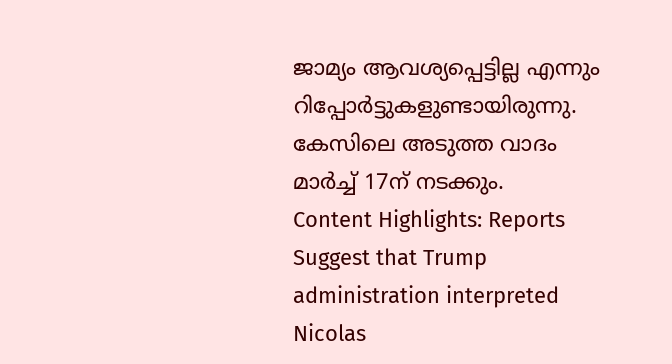ജാമ്യം ആവശ്യപ്പെട്ടില്ല എന്നും റിപ്പോർട്ടുകളുണ്ടായിരുന്നു. കേസിലെ അടുത്ത വാദം മാർച്ച് 17ന് നടക്കും.
Content Highlights: Reports Suggest that Trump administration interpreted Nicolas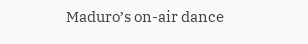Maduro’s on-air dance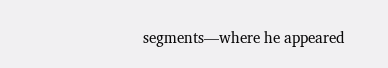segments—where he appeared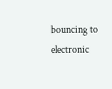bouncing to electronic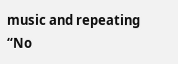music and repeating “No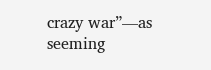crazy war”—as seeming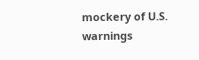mockery of U.S. warnings